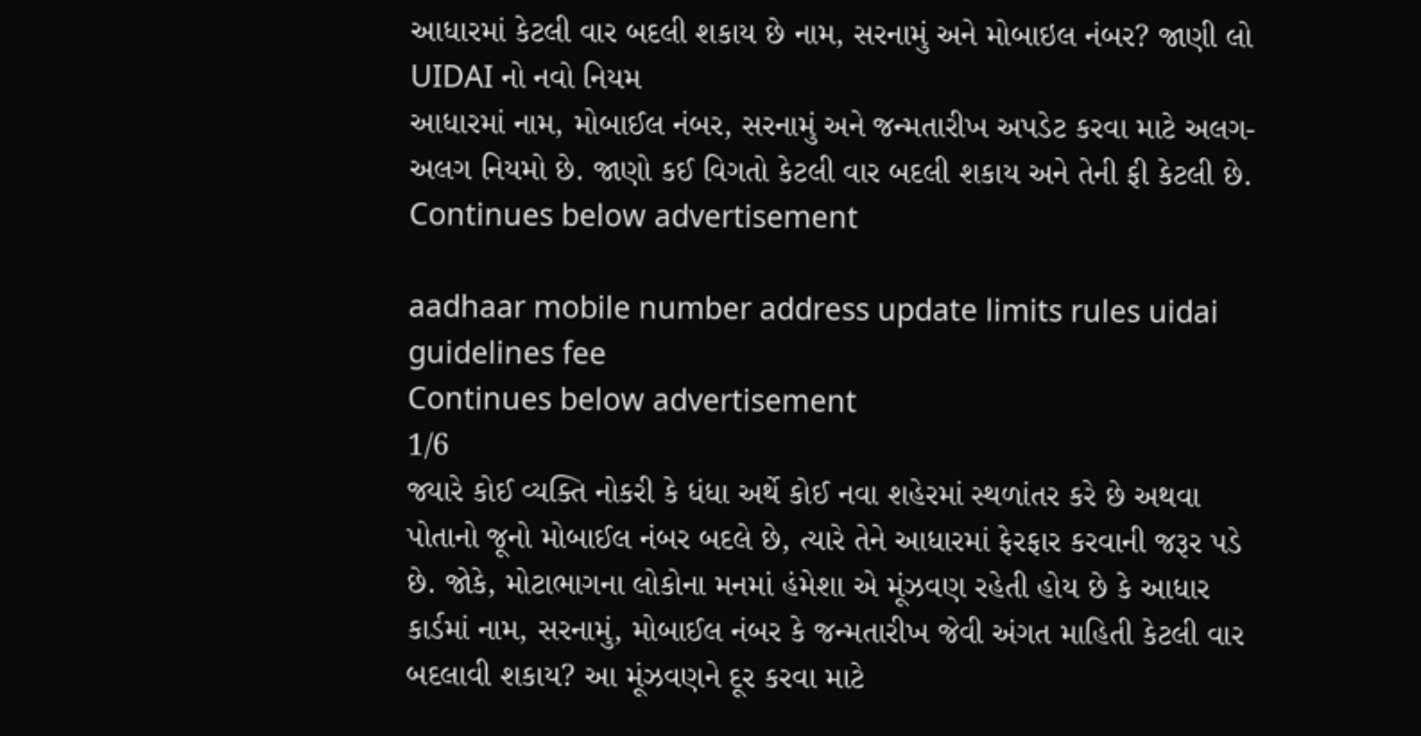આધારમાં કેટલી વાર બદલી શકાય છે નામ, સરનામું અને મોબાઇલ નંબર? જાણી લો UIDAI નો નવો નિયમ
આધારમાં નામ, મોબાઈલ નંબર, સરનામું અને જન્મતારીખ અપડેટ કરવા માટે અલગ-અલગ નિયમો છે. જાણો કઈ વિગતો કેટલી વાર બદલી શકાય અને તેની ફી કેટલી છે.
Continues below advertisement

aadhaar mobile number address update limits rules uidai guidelines fee
Continues below advertisement
1/6
જ્યારે કોઈ વ્યક્તિ નોકરી કે ધંધા અર્થે કોઈ નવા શહેરમાં સ્થળાંતર કરે છે અથવા પોતાનો જૂનો મોબાઈલ નંબર બદલે છે, ત્યારે તેને આધારમાં ફેરફાર કરવાની જરૂર પડે છે. જોકે, મોટાભાગના લોકોના મનમાં હંમેશા એ મૂંઝવણ રહેતી હોય છે કે આધાર કાર્ડમાં નામ, સરનામું, મોબાઈલ નંબર કે જન્મતારીખ જેવી અંગત માહિતી કેટલી વાર બદલાવી શકાય? આ મૂંઝવણને દૂર કરવા માટે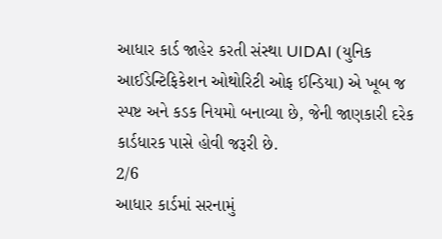આધાર કાર્ડ જાહેર કરતી સંસ્થા UIDAI (યુનિક આઈડેન્ટિફિકેશન ઓથોરિટી ઓફ ઈન્ડિયા) એ ખૂબ જ સ્પષ્ટ અને કડક નિયમો બનાવ્યા છે, જેની જાણકારી દરેક કાર્ડધારક પાસે હોવી જરૂરી છે.
2/6
આધાર કાર્ડમાં સરનામું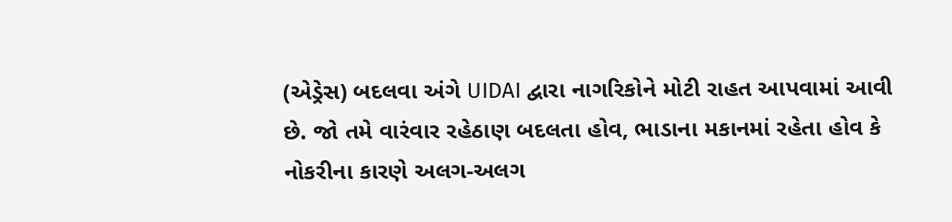(એડ્રેસ) બદલવા અંગે UIDAI દ્વારા નાગરિકોને મોટી રાહત આપવામાં આવી છે. જો તમે વારંવાર રહેઠાણ બદલતા હોવ, ભાડાના મકાનમાં રહેતા હોવ કે નોકરીના કારણે અલગ-અલગ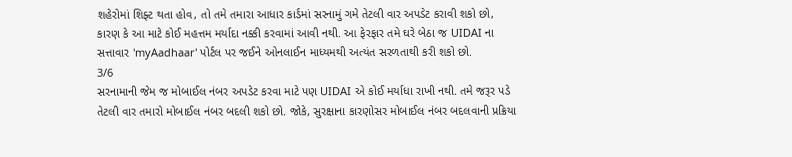શહેરોમાં શિફ્ટ થતા હોવ, તો તમે તમારા આધાર કાર્ડમાં સરનામું ગમે તેટલી વાર અપડેટ કરાવી શકો છો, કારણ કે આ માટે કોઈ મહત્તમ મર્યાદા નક્કી કરવામાં આવી નથી. આ ફેરફાર તમે ઘરે બેઠા જ UIDAI ના સત્તાવાર 'myAadhaar' પોર્ટલ પર જઈને ઓનલાઈન માધ્યમથી અત્યંત સરળતાથી કરી શકો છો.
3/6
સરનામાની જેમ જ મોબાઈલ નંબર અપડેટ કરવા માટે પણ UIDAI એ કોઈ મર્યાધા રાખી નથી. તમે જરૂર પડે તેટલી વાર તમારો મોબાઈલ નંબર બદલી શકો છો. જોકે, સુરક્ષાના કારણોસર મોબાઈલ નંબર બદલવાની પ્રક્રિયા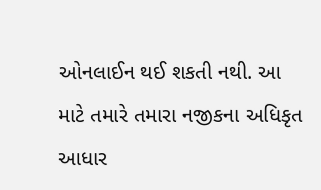ઓનલાઈન થઈ શકતી નથી. આ માટે તમારે તમારા નજીકના અધિકૃત આધાર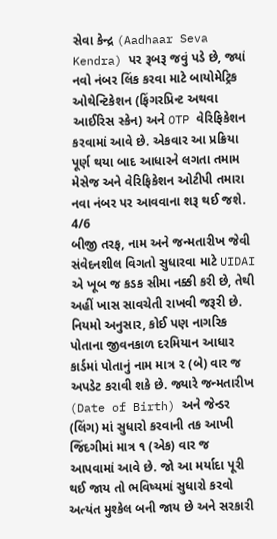સેવા કેન્દ્ર (Aadhaar Seva Kendra) પર રૂબરૂ જવું પડે છે, જ્યાં નવો નંબર લિંક કરવા માટે બાયોમેટ્રિક ઓથેન્ટિકેશન (ફિંગરપ્રિન્ટ અથવા આઈરિસ સ્કેન) અને OTP વેરિફિકેશન કરવામાં આવે છે. એકવાર આ પ્રક્રિયા પૂર્ણ થયા બાદ આધારને લગતા તમામ મેસેજ અને વેરિફિકેશન ઓટીપી તમારા નવા નંબર પર આવવાના શરૂ થઈ જશે.
4/6
બીજી તરફ, નામ અને જન્મતારીખ જેવી સંવેદનશીલ વિગતો સુધારવા માટે UIDAI એ ખૂબ જ કડક સીમા નક્કી કરી છે, તેથી અહીં ખાસ સાવચેતી રાખવી જરૂરી છે. નિયમો અનુસાર, કોઈ પણ નાગરિક પોતાના જીવનકાળ દરમિયાન આધાર કાર્ડમાં પોતાનું નામ માત્ર ૨ (બે) વાર જ અપડેટ કરાવી શકે છે. જ્યારે જન્મતારીખ (Date of Birth) અને જેન્ડર (લિંગ) માં સુધારો કરવાની તક આખી જિંદગીમાં માત્ર ૧ (એક) વાર જ આપવામાં આવે છે. જો આ મર્યાદા પૂરી થઈ જાય તો ભવિષ્યમાં સુધારો કરવો અત્યંત મુશ્કેલ બની જાય છે અને સરકારી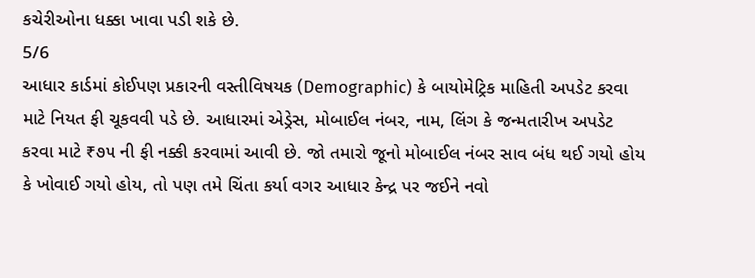કચેરીઓના ધક્કા ખાવા પડી શકે છે.
5/6
આધાર કાર્ડમાં કોઈપણ પ્રકારની વસ્તીવિષયક (Demographic) કે બાયોમેટ્રિક માહિતી અપડેટ કરવા માટે નિયત ફી ચૂકવવી પડે છે. આધારમાં એડ્રેસ, મોબાઈલ નંબર, નામ, લિંગ કે જન્મતારીખ અપડેટ કરવા માટે ₹૭૫ ની ફી નક્કી કરવામાં આવી છે. જો તમારો જૂનો મોબાઈલ નંબર સાવ બંધ થઈ ગયો હોય કે ખોવાઈ ગયો હોય, તો પણ તમે ચિંતા કર્યા વગર આધાર કેન્દ્ર પર જઈને નવો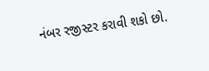નંબર રજીસ્ટર કરાવી શકો છો.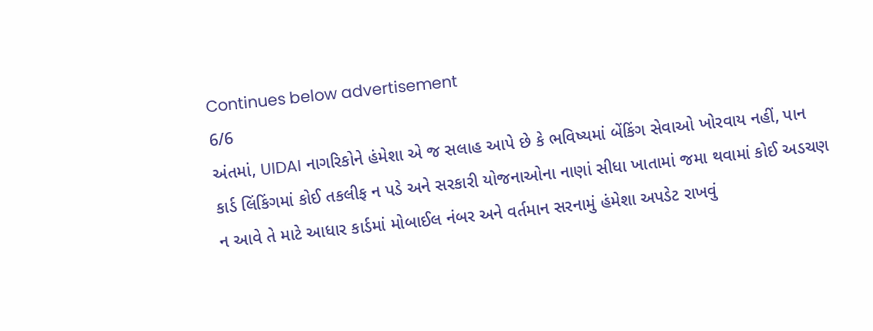Continues below advertisement
6/6
અંતમાં, UIDAI નાગરિકોને હંમેશા એ જ સલાહ આપે છે કે ભવિષ્યમાં બેંકિંગ સેવાઓ ખોરવાય નહીં, પાન કાર્ડ લિંકિંગમાં કોઈ તકલીફ ન પડે અને સરકારી યોજનાઓના નાણાં સીધા ખાતામાં જમા થવામાં કોઈ અડચણ ન આવે તે માટે આધાર કાર્ડમાં મોબાઈલ નંબર અને વર્તમાન સરનામું હંમેશા અપડેટ રાખવું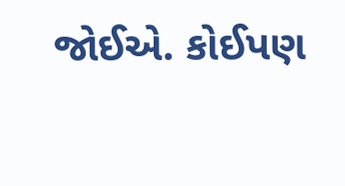જોઈએ. કોઈપણ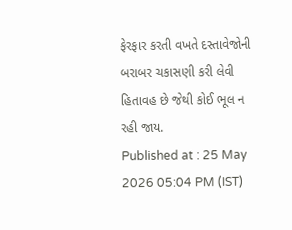ફેરફાર કરતી વખતે દસ્તાવેજોની બરાબર ચકાસણી કરી લેવી હિતાવહ છે જેથી કોઈ ભૂલ ન રહી જાય.
Published at : 25 May 2026 05:04 PM (IST)